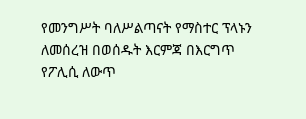የመንግሥት ባለሥልጣናት የማስተር ፕላኑን ለመሰረዝ በወሰዱት እርምጃ በእርግጥ የፖሊሲ ለውጥ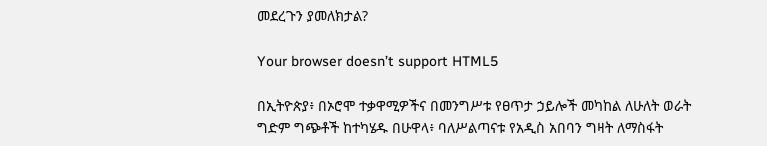መደረጉን ያመለክታል?

Your browser doesn’t support HTML5

በኢትዮጵያ፥ በኦሮሞ ተቃዋሚዎችና በመንግሥቱ የፀጥታ ኃይሎች መካከል ለሁለት ወራት ግድም ግጭቶች ከተካሄዱ በሁዋላ፥ ባለሥልጣናቱ የአዲስ አበባን ግዛት ለማስፋት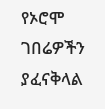የኦሮሞ ገበሬዎችን ያፈናቅላል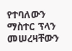የተባለውን ማስተር ፕላን መሠረዛቸውን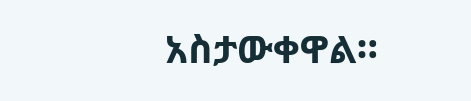አስታውቀዋል።